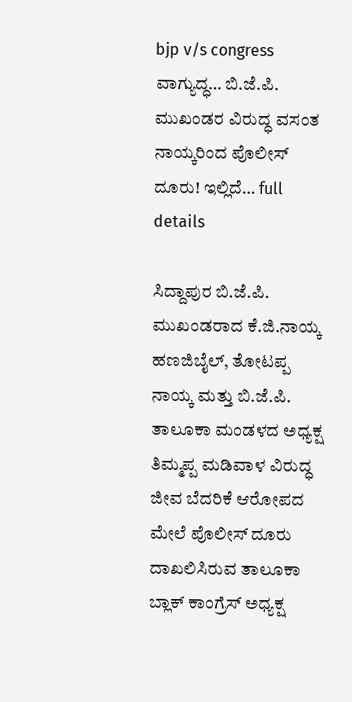bjp v/s congress ವಾಗ್ಯುದ್ಧ… ಬಿ.ಜೆ.ಪಿ. ಮುಖಂಡರ ವಿರುದ್ಧ ವಸಂತ ನಾಯ್ಕರಿಂದ ಪೊಲೀಸ್‌ ದೂರು! ಇಲ್ಲಿದೆ… full details

ಸಿದ್ದಾಪುರ ಬಿ.ಜೆ.ಪಿ. ಮುಖಂಡರಾದ ಕೆ.ಜಿ.ನಾಯ್ಕ ಹಣಜಿಬೈಲ್‌, ತೋಟಪ್ಪ ನಾಯ್ಕ ಮತ್ತು ಬಿ.ಜೆ.ಪಿ. ತಾಲೂಕಾ ಮಂಡಳದ ಅಧ್ಯಕ್ಷ ತಿಮ್ಮಪ್ಪ ಮಡಿವಾಳ ವಿರುದ್ಧ ಜೀವ ಬೆದರಿಕೆ ಆರೋಪದ ಮೇಲೆ ಪೊಲೀಸ್‌ ದೂರು ದಾಖಲಿಸಿರುವ ತಾಲೂಕಾ ಬ್ಲಾಕ್‌ ಕಾಂಗ್ರೆಸ್‌ ಅಧ್ಯಕ್ಷ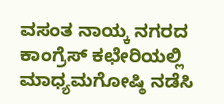ವಸಂತ ನಾಯ್ಕ ನಗರದ ಕಾಂಗ್ರೆಸ್‌ ಕಛೇರಿಯಲ್ಲಿ ಮಾಧ್ಯಮಗೋಷ್ಠಿ ನಡೆಸಿ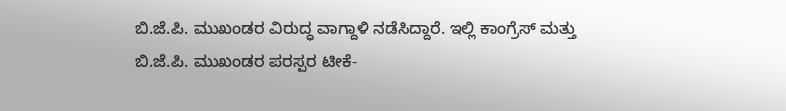ಬಿ.ಜೆ.ಪಿ. ಮುಖಂಡರ ವಿರುದ್ಧ ವಾಗ್ದಾಳಿ ನಡೆಸಿದ್ದಾರೆ. ಇಲ್ಲಿ ಕಾಂಗ್ರೆಸ್‌ ಮತ್ತು ಬಿ.ಜೆ.ಪಿ. ಮುಖಂಡರ ಪರಸ್ಪರ ಟೀಕೆ-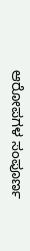ಆರೋಪಗಳ ಸಂಪೂರ್ಣ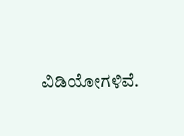ವಿಡಿಯೋಗಳಿವೆ.